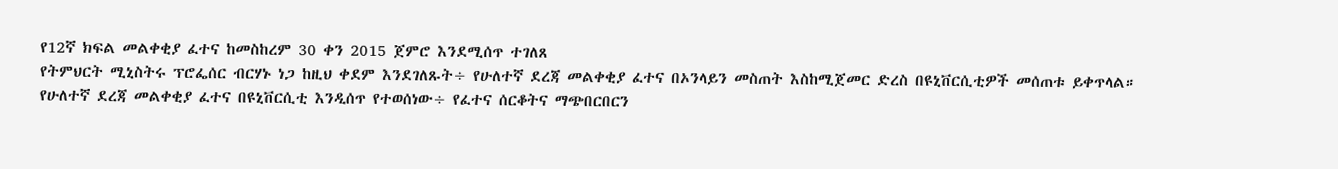የ12ኛ ክፍል መልቀቂያ ፈተና ከመስከረም 30 ቀን 2015 ጀምሮ እንደሚሰጥ ተገለጸ
የትምህርት ሚኒስትሩ ፕሮፌሰር ብርሃኑ ነጋ ከዚህ ቀደም እንደገለጹት÷ የሁለተኛ ደረጃ መልቀቂያ ፈተና በኦንላይን መስጠት እስከሚጀመር ድረስ በዩኒቨርሲቲዎች መሰጠቱ ይቀጥላል።
የሁለተኛ ደረጃ መልቀቂያ ፈተና በዩኒቨርሲቲ እንዲሰጥ የተወሰነው÷ የፈተና ሰርቆትና ማጭበርበርን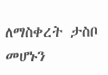ለማስቀረት ታስቦ መሆኑን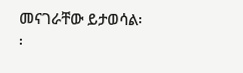መናገራቸው ይታወሳል፡፡